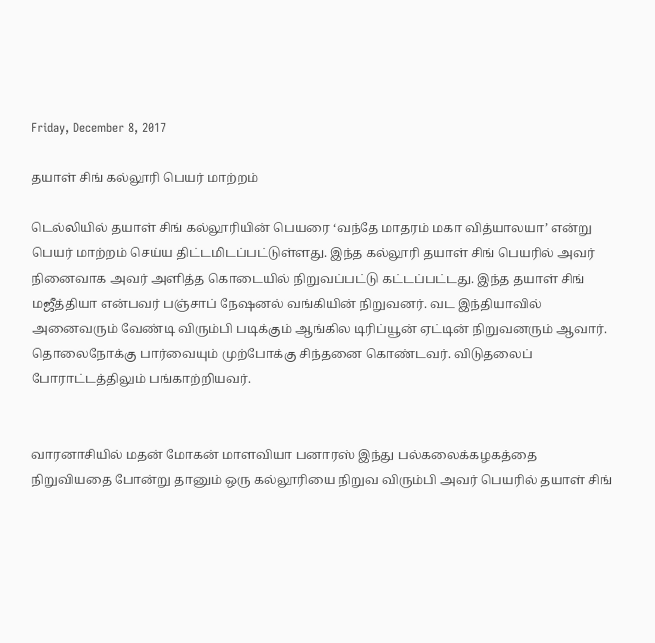Friday, December 8, 2017

தயாள் சிங் கல்லூரி பெயர் மாற்றம்

டெல்லியில் தயாள் சிங் கல்லூரியின் பெயரை ‘வந்தே மாதரம் மகா வித்யாலயா’ என்று பெயர் மாற்றம் செய்ய திட்டமிடப்பட்டுள்ளது. இந்த கல்லூரி தயாள் சிங் பெயரில் அவர் நினைவாக அவர் அளித்த கொடையில் நிறுவப்பட்டு கட்டப்பட்டது. இந்த தயாள் சிங் மஜீத்தியா என்பவர் பஞ்சாப் நேஷனல் வங்கியின் நிறுவனர். வட இந்தியாவில் அனைவரும் வேண்டி விரும்பி படிக்கும் ஆங்கில டிரிப்யூன் ஏட்டின் நிறுவனரும் ஆவார். தொலைநோக்கு பார்வையும் முற்போக்கு சிந்தனை கொண்டவர். விடுதலைப் போராட்டத்திலும் பங்காற்றியவர்.


வாரனாசியில் மதன் மோகன் மாளவியா பனாரஸ் இந்து பல்கலைக்கழகத்தை நிறுவியதை போன்று தானும் ஒரு கல்லூரியை நிறுவ விரும்பி அவர் பெயரில் தயாள் சிங்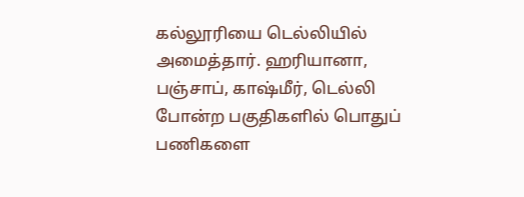கல்லூரியை டெல்லியில் அமைத்தார். ஹரியானா, பஞ்சாப், காஷ்மீர், டெல்லி போன்ற பகுதிகளில் பொதுப் பணிகளை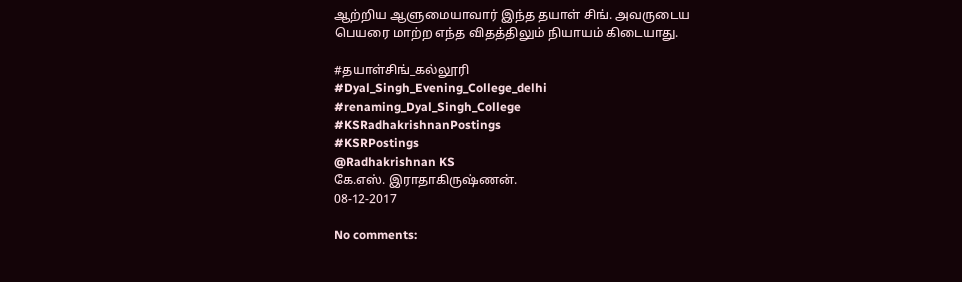ஆற்றிய ஆளுமையாவார் இந்த தயாள் சிங். அவருடைய பெயரை மாற்ற எந்த விதத்திலும் நியாயம் கிடையாது.

#தயாள்சிங்_கல்லூரி
#Dyal_Singh_Evening_College_delhi
#renaming_Dyal_Singh_College
#KSRadhakrishnanPostings
#KSRPostings
@Radhakrishnan KS
கே.எஸ். இராதாகிருஷ்ணன்.
08-12-2017

No comments: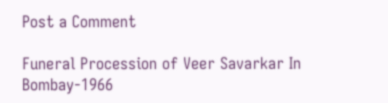Post a Comment

Funeral Procession of Veer Savarkar In Bombay-1966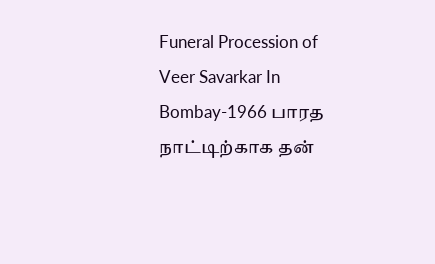Funeral Procession of Veer Savarkar In Bombay-1966 பாரத நாட்டிற்காக தன்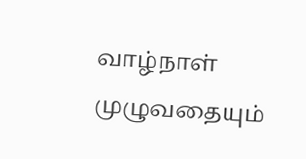வாழ்நாள் முழுவதையும்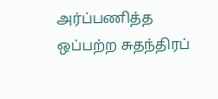அர்ப்பணித்த ஒப்பற்ற சுதந்திரப்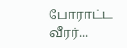போராட்ட வீரர்...